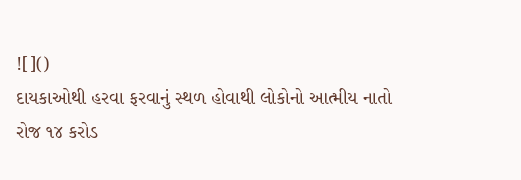![]()
દાયકાઓથી હરવા ફરવાનું સ્થળ હોવાથી લોકોનો આત્મીય નાતો
રોજ ૧૪ કરોડ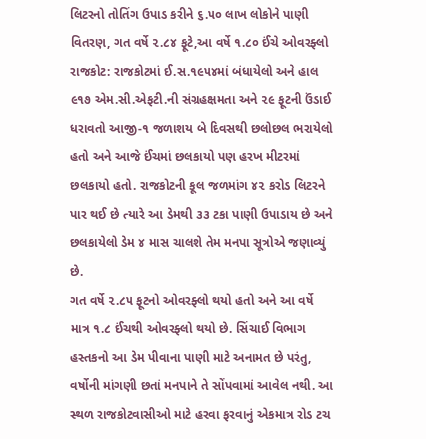લિટરનો તોતિંગ ઉપાડ કરીને ૬.૫૦ લાખ લોકોને પાણી વિતરણ, ગત વર્ષે ૨.૮૪ ફૂટે,આ વર્ષે ૧.૮૦ ઈંચે ઓવરફ્લો
રાજકોટ: રાજકોટમાં ઈ.સ.૧૯૫૪માં બંધાયેલો અને હાલ ૯૧૭ એમ.સી.એફટી.ની સંગ્રહક્ષમતા અને ૨૯ ફૂટની ઉંડાઈ ધરાવતો આજી-૧ જળાશય બે દિવસથી છલોછલ ભરાયેલો હતો અને આજે ઈંચમાં છલકાયો પણ હરખ મીટરમાં છલકાયો હતો. રાજકોટની કૂલ જળમાંગ ૪૨ કરોડ લિટરને પાર થઈ છે ત્યારે આ ડેમથી ૩૩ ટકા પાણી ઉપાડાય છે અને છલકાયેલો ડેમ ૪ માસ ચાલશે તેમ મનપા સૂત્રોએ જણાવ્યું છે.
ગત વર્ષે ૨.૮૫ ફૂટનો ઓવરફ્લો થયો હતો અને આ વર્ષે માત્ર ૧.૮ ઈંચથી ઓવરફ્લો થયો છે. સિંચાઈ વિભાગ હસ્તકનો આ ડેમ પીવાના પાણી માટે અનામત છે પરંતુ, વર્ષોની માંગણી છતાં મનપાને તે સોંપવામાં આવેલ નથી. આ સ્થળ રાજકોટવાસીઓ માટે હરવા ફરવાનું એકમાત્ર રોડ ટચ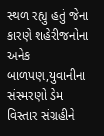સ્થળ રહ્યુ હતું જેના કારણે શહેરીજનોના અનેક બાળપણ,યુવાનીના સંસ્મરણો ડેમ વિસ્તાર સંગ્રહીને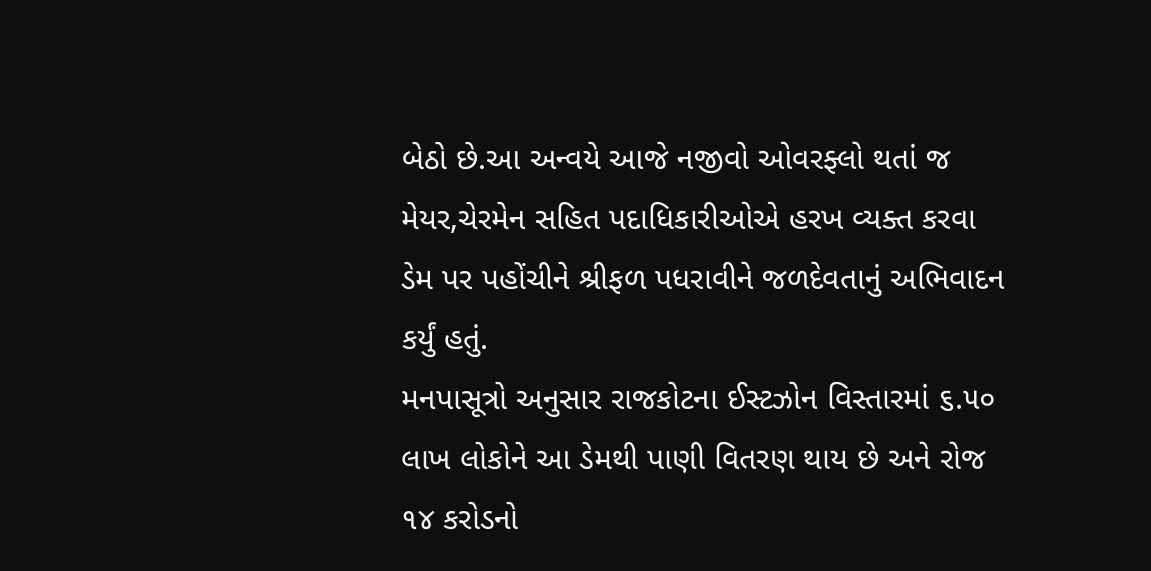બેઠો છે.આ અન્વયે આજે નજીવો ઓવરફ્લો થતાં જ મેયર,ચેરમેન સહિત પદાધિકારીઓએ હરખ વ્યક્ત કરવા ડેમ પર પહોંચીને શ્રીફળ પધરાવીને જળદેવતાનું અભિવાદન કર્યું હતું.
મનપાસૂત્રો અનુસાર રાજકોટના ઈસ્ટઝોન વિસ્તારમાં ૬.૫૦ લાખ લોકોને આ ડેમથી પાણી વિતરણ થાય છે અને રોજ ૧૪ કરોડનો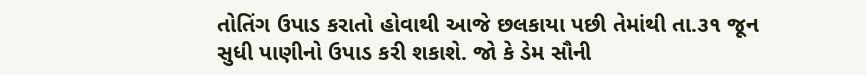તોતિંગ ઉપાડ કરાતો હોવાથી આજે છલકાયા પછી તેમાંથી તા.૩૧ જૂન સુધી પાણીનો ઉપાડ કરી શકાશે. જો કે ડેમ સૌની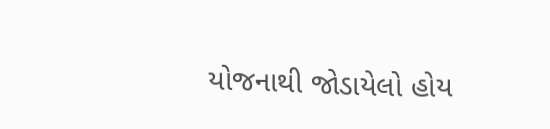યોજનાથી જોડાયેલો હોય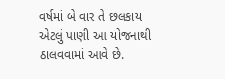વર્ષમાં બે વાર તે છલકાય એટલું પાણી આ યોજનાથી ઠાલવવામાં આવે છે.